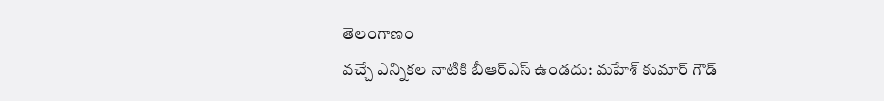తెలంగాణం
వచ్చే ఎన్నికల నాటికి బీఆర్ఎస్ ఉండదు: మహేశ్ కుమార్ గౌడ్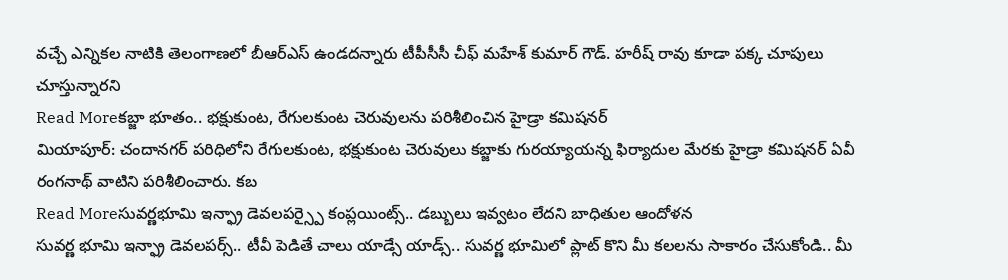వచ్చే ఎన్నికల నాటికి తెలంగాణలో బీఆర్ఎస్ ఉండదన్నారు టీపీసీసీ చీఫ్ మహేశ్ కుమార్ గౌడ్. హరీష్ రావు కూడా పక్క చూపులు చూస్తున్నారని
Read Moreకబ్జా భూతం.. భక్షుకుంట, రేగులకుంట చెరువులను పరిశీలించిన హైడ్రా కమిషనర్
మియాపూర్: చందానగర్ పరిధిలోని రేగులకుంట, భక్షుకుంట చెరువులు కబ్జాకు గురయ్యాయన్న ఫిర్యాదుల మేరకు హైడ్రా కమిషనర్ ఏవీ రంగనాథ్ వాటిని పరిశీలించారు. కబ
Read Moreసువర్ణభూమి ఇన్ఫ్రా డెవలపర్స్పై కంప్లయింట్స్.. డబ్బులు ఇవ్వటం లేదని బాధితుల ఆందోళన
సువర్ణ భూమి ఇన్ఫ్రా డెవలపర్స్.. టీవీ పెడితే చాలు యాడ్సే యాడ్స్.. సువర్ణ భూమిలో ప్లాట్ కొని మీ కలలను సాకారం చేసుకోండి.. మీ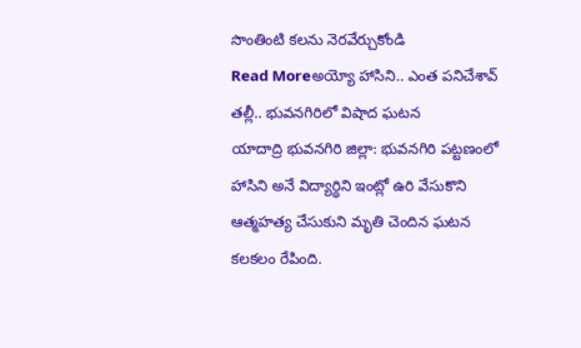సొంతింటి కలను నెరవేర్చుకోండి
Read Moreఅయ్యో హాసిని.. ఎంత పనిచేశావ్ తల్లీ.. భువనగిరిలో విషాద ఘటన
యాదాద్రి భువనగిరి జిల్లా: భువనగిరి పట్టణంలో హాసిని అనే విద్యార్థిని ఇంట్లో ఉరి వేసుకొని ఆత్మహత్య చేసుకుని మృతి చెందిన ఘటన కలకలం రేపింది.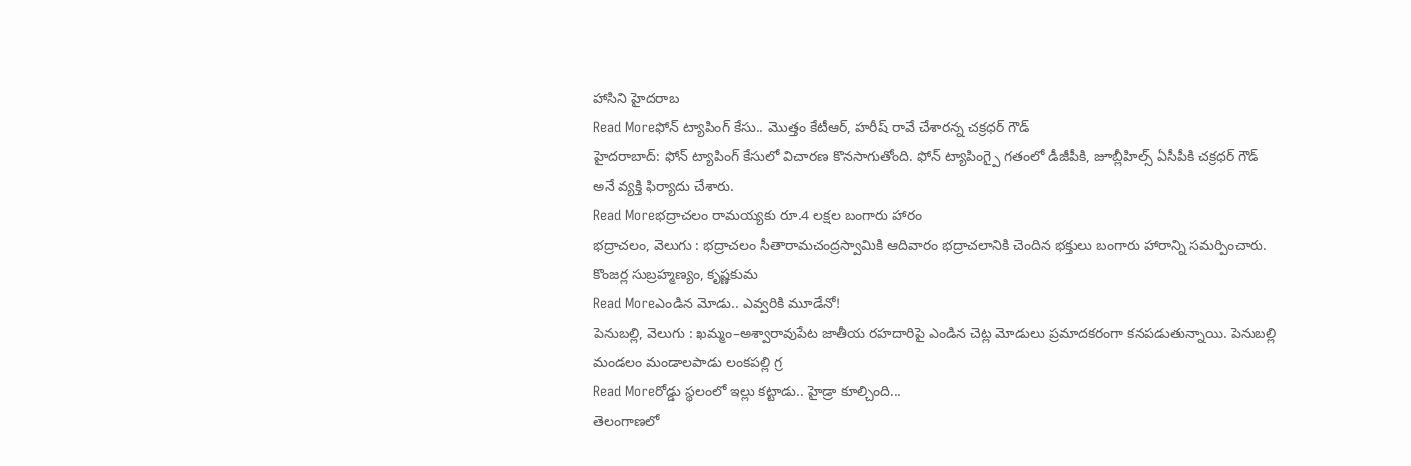హాసిని హైదరాబ
Read Moreఫోన్ ట్యాపింగ్ కేసు.. మొత్తం కేటీఆర్, హరీష్ రావే చేశారన్న చక్రధర్ గౌడ్
హైదరాబాద్: ఫోన్ ట్యాపింగ్ కేసులో విచారణ కొనసాగుతోంది. ఫోన్ ట్యాపింగ్పై గతంలో డీజీపీకి, జూబ్లీహిల్స్ ఏసీపీకి చక్రధర్ గౌడ్ అనే వ్యక్తి ఫిర్యాదు చేశారు.
Read Moreభద్రాచలం రామయ్యకు రూ.4 లక్షల బంగారు హారం
భద్రాచలం, వెలుగు : భద్రాచలం సీతారామచంద్రస్వామికి ఆదివారం భద్రాచలానికి చెందిన భక్తులు బంగారు హారాన్ని సమర్పించారు. కొంజర్ల సుబ్రహ్మణ్యం, కృష్ణకుమ
Read Moreఎండిన మోడు.. ఎవ్వరికి మూడేనో!
పెనుబల్లి, వెలుగు : ఖమ్మం–అశ్వారావుపేట జాతీయ రహదారిపై ఎండిన చెట్ల మోడులు ప్రమాదకరంగా కనపడుతున్నాయి. పెనుబల్లి మండలం మండాలపాడు లంకపల్లి గ్ర
Read Moreరోడ్డు స్థలంలో ఇల్లు కట్టాడు.. హైడ్రా కూల్చింది...
తెలంగాణలో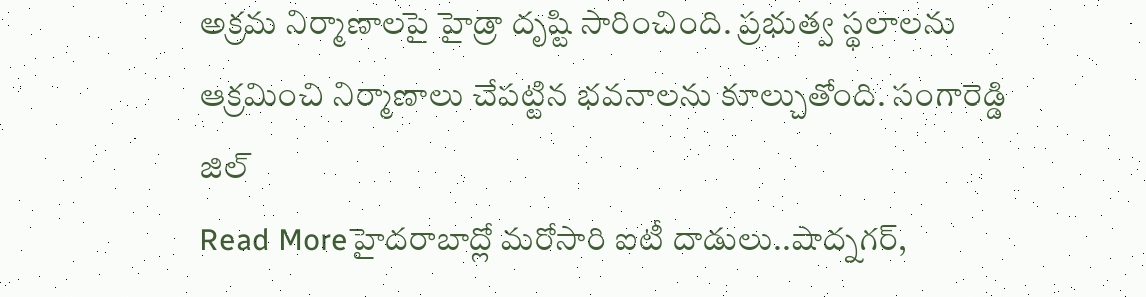అక్రమ నిర్మాణాలపై హైడ్రా దృష్టి సారించింది. ప్రభుత్వ స్థలాలను ఆక్రమించి నిర్మాణాలు చేపట్టిన భవనాలను కూల్చుతోంది. సంగారెడ్డి జిల్
Read Moreహైదరాబాద్లో మరోసారి ఐటీ దాడులు..షాద్నగర్,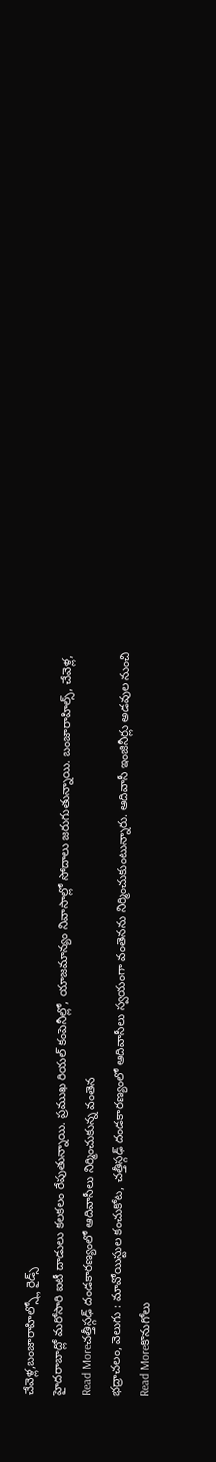చేవెళ్ల,బంజారాహిల్స్లో రైడ్స్
హైదరాబాద్లో మరోసారి ఐటీ దాడులు కలకలం రేపుతున్నాయి. ప్రముఖ రియల్ కంపెనీల్లో, యాజమాన్యం నివాసాల్లో సోదాలు జరుగుతున్నాయి. బంజారాహిల్స్, చేవెళ్ల,
Read Moreచత్తీస్గఢ్ దండకారణ్యంలో ఆదివాసీలు నిర్మించుకున్న వంతెన
భద్రాచలం, వెలుగు : మావోయిస్టుల కంచుకోట, చత్తీస్గఢ్ దండకారణ్యంలో ఆదివాసీలు స్వయంగా వంతెనను నిర్మించుకుంటున్నారు. ఆదివాసీ ఇంజినీర్లు అడవుల నుంచి
Read Moreకొనుగోలు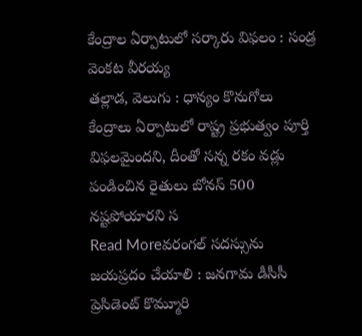కేంద్రాల ఏర్పాటులో సర్కారు విఫలం : సండ్ర వెంకట వీరయ్య
తల్లాడ, వెలుగు : ధాన్యం కొనుగోలు కేంద్రాలు ఏర్పాటులో రాష్ట్ర ప్రభుత్వం పూర్తి విఫలమైందని, దీంతో సన్న రకం వడ్లు పండించిన రైతులు బోనస్ 500 నష్టపోయారని స
Read Moreవరంగల్ సదస్సును జయప్రదం చేయాలి : జనగామ డీసీసీ ప్రెసిడెంట్ కొమ్మూరి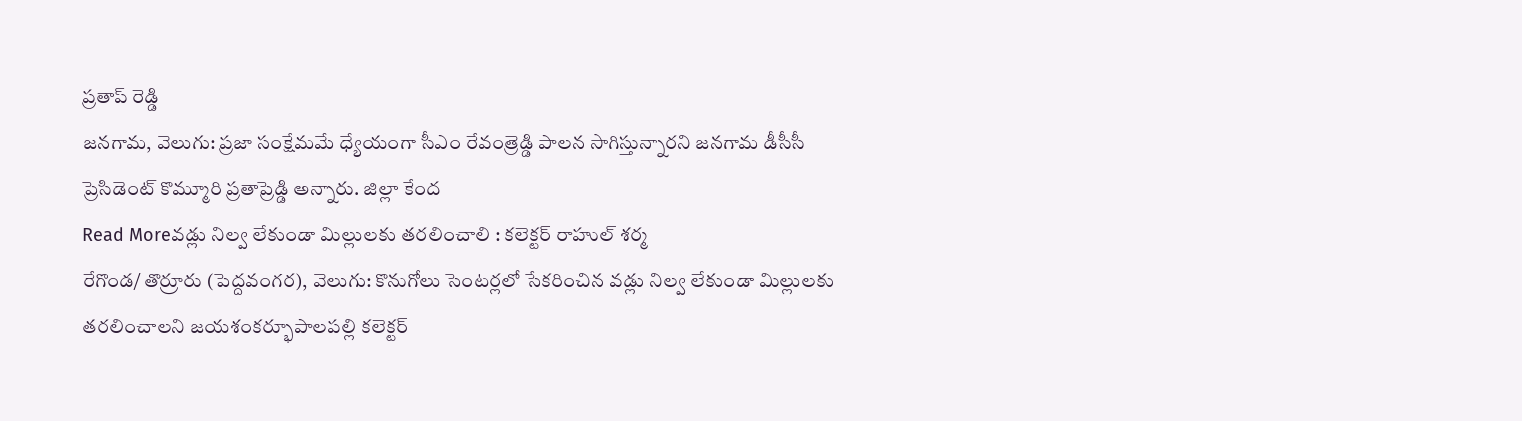ప్రతాప్ రెడ్డి
జనగామ, వెలుగు: ప్రజా సంక్షేమమే ధ్యేయంగా సీఎం రేవంత్రెడ్డి పాలన సాగిస్తున్నారని జనగామ డీసీసీ ప్రెసిడెంట్ కొమ్మూరి ప్రతాప్రెడ్డి అన్నారు. జిల్లా కేంద
Read Moreవడ్లు నిల్వ లేకుండా మిల్లులకు తరలించాలి : కలెక్టర్ రాహుల్ శర్మ
రేగొండ/ తొర్రూరు (పెద్దవంగర), వెలుగు: కొనుగోలు సెంటర్లలో సేకరించిన వడ్లు నిల్వ లేకుండా మిల్లులకు తరలించాలని జయశంకర్భూపాలపల్లి కలెక్టర్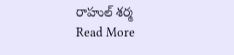రాహుల్ శర్మ
Read More